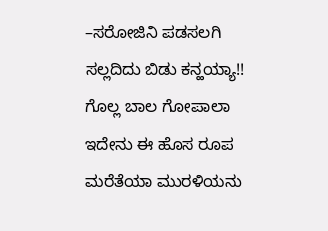–ಸರೋಜಿನಿ ಪಡಸಲಗಿ
ಸಲ್ಲದಿದು ಬಿಡು ಕನ್ಹಯ್ಯಾ!!
ಗೊಲ್ಲ ಬಾಲ ಗೋಪಾಲಾ
ಇದೇನು ಈ ಹೊಸ ರೂಪ
ಮರೆತೆಯಾ ಮುರಳಿಯನು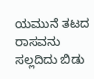ಯಮುನೆ ತಟದ ರಾಸವನು
ಸಲ್ಲದಿದು ಬಿಡು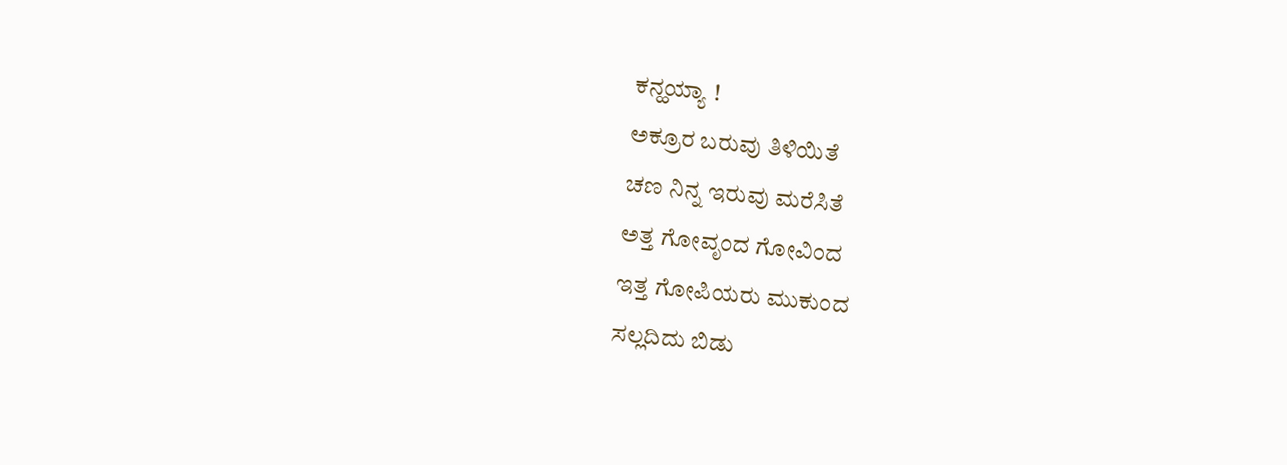ಕನ್ಹಯ್ಯಾ !
ಅಕ್ರೂರ ಬರುವು ತಿಳಿಯಿತೆ
ಚಣ ನಿನ್ನ ಇರುವು ಮರೆಸಿತೆ
ಅತ್ತ ಗೋವೃಂದ ಗೋವಿಂದ
ಇತ್ತ ಗೋಪಿಯರು ಮುಕುಂದ
ಸಲ್ಲದಿದು ಬಿಡು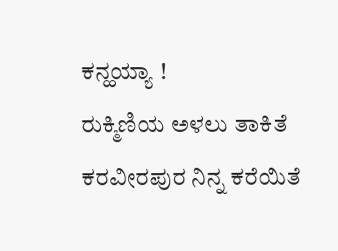ಕನ್ಹಯ್ಯಾ !
ರುಕ್ಮಿಣಿಯ ಅಳಲು ತಾಕಿತೆ
ಕರವೀರಪುರ ನಿನ್ನ ಕರೆಯಿತೆ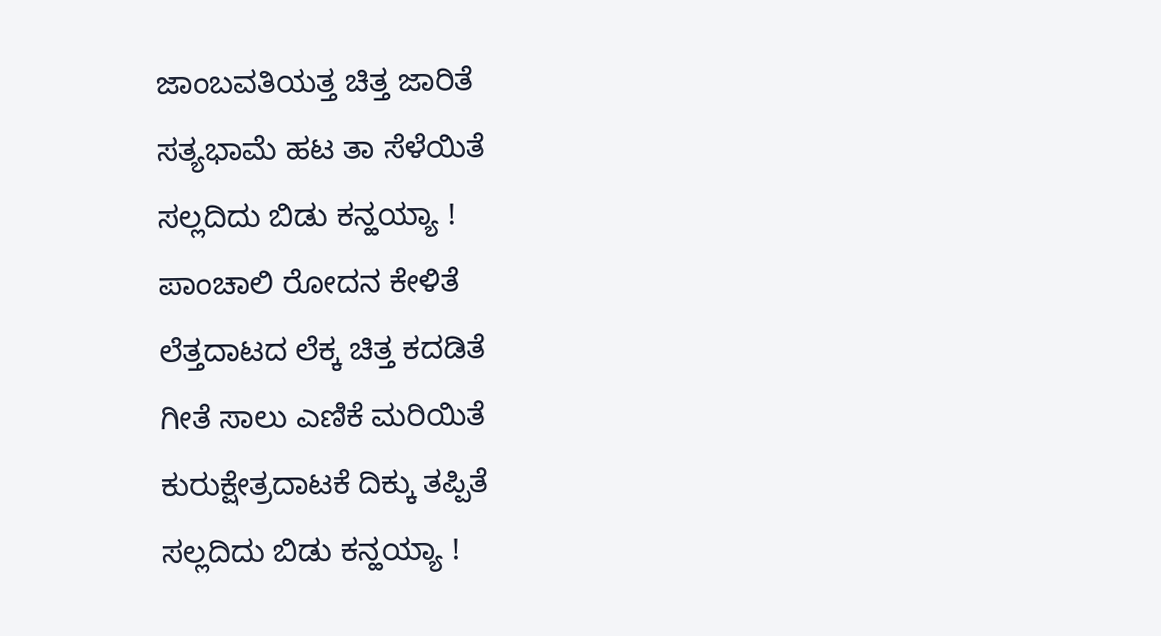ಜಾಂಬವತಿಯತ್ತ ಚಿತ್ತ ಜಾರಿತೆ
ಸತ್ಯಭಾಮೆ ಹಟ ತಾ ಸೆಳೆಯಿತೆ
ಸಲ್ಲದಿದು ಬಿಡು ಕನ್ಹಯ್ಯಾ !
ಪಾಂಚಾಲಿ ರೋದನ ಕೇಳಿತೆ
ಲೆತ್ತದಾಟದ ಲೆಕ್ಕ ಚಿತ್ತ ಕದಡಿತೆ
ಗೀತೆ ಸಾಲು ಎಣಿಕೆ ಮರಿಯಿತೆ
ಕುರುಕ್ಷೇತ್ರದಾಟಕೆ ದಿಕ್ಕು ತಪ್ಪಿತೆ
ಸಲ್ಲದಿದು ಬಿಡು ಕನ್ಹಯ್ಯಾ !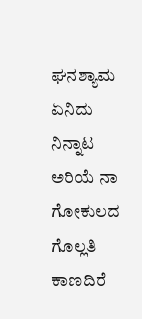ಘನಶ್ಯಾಮ ಏನಿದು ನಿನ್ನಾಟ
ಅರಿಯೆ ನಾ ಗೋಕುಲದ ಗೊಲ್ಲತಿ
ಕಾಣದಿರೆ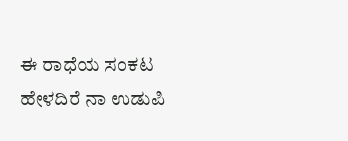ಈ ರಾಧೆಯ ಸಂಕಟ
ಹೇಳದಿರೆ ನಾ ಉಡುಪಿ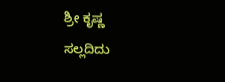ಶ್ರೀ ಕೃಷ್ಣ
ಸಲ್ಲದಿದು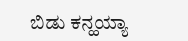ಬಿಡು ಕನ್ಹಯ್ಯಾ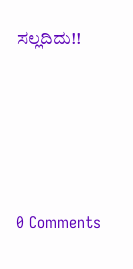ಸಲ್ಲದಿದು!!






0 Comments